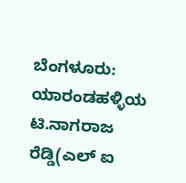ಬೆಂಗಳೂರು: ಯಾರಂಡಹಳ್ಳಿಯ ಟಿ.ನಾಗರಾಜ ರೆಡ್ಡಿ(ಎಲ್ ಐ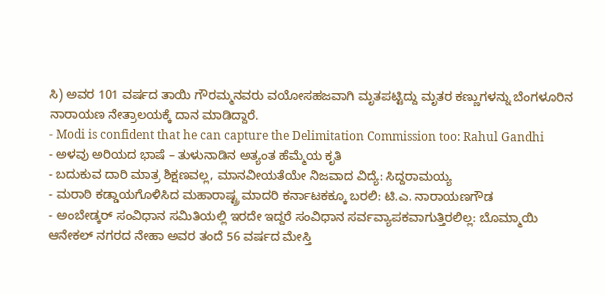ಸಿ) ಅವರ 101 ವರ್ಷದ ತಾಯಿ ಗೌರಮ್ಮನವರು ವಯೋಸಹಜವಾಗಿ ಮೃತಪಟ್ಟಿದ್ದು ಮೃತರ ಕಣ್ಣುಗಳನ್ನು ಬೆಂಗಳೂರಿನ ನಾರಾಯಣ ನೇತ್ರಾಲಯಕ್ಕೆ ದಾನ ಮಾಡಿದ್ದಾರೆ.
- Modi is confident that he can capture the Delimitation Commission too: Rahul Gandhi
- ಅಳವು ಅರಿಯದ ಭಾಷೆ – ತುಳುನಾಡಿನ ಅತ್ಯಂತ ಹೆಮ್ಮೆಯ ಕೃತಿ
- ಬದುಕುವ ದಾರಿ ಮಾತ್ರ ಶಿಕ್ಷಣವಲ್ಲ, ಮಾನವೀಯತೆಯೇ ನಿಜವಾದ ವಿದ್ಯೆ: ಸಿದ್ದರಾಮಯ್ಯ
- ಮರಾಠಿ ಕಡ್ಡಾಯಗೊಳಿಸಿದ ಮಹಾರಾಷ್ಟ್ರ ಮಾದರಿ ಕರ್ನಾಟಕಕ್ಕೂ ಬರಲಿ: ಟಿ.ಎ. ನಾರಾಯಣಗೌಡ
- ಅಂಬೇಡ್ಕರ್ ಸಂವಿಧಾನ ಸಮಿತಿಯಲ್ಲಿ ಇರದೇ ಇದ್ದರೆ ಸಂವಿಧಾನ ಸರ್ವವ್ಯಾಪಕವಾಗುತ್ತಿರಲಿಲ್ಲ: ಬೊಮ್ಮಾಯಿ
ಆನೇಕಲ್ ನಗರದ ನೇಹಾ ಅವರ ತಂದೆ 56 ವರ್ಷದ ಮೇಸ್ತಿ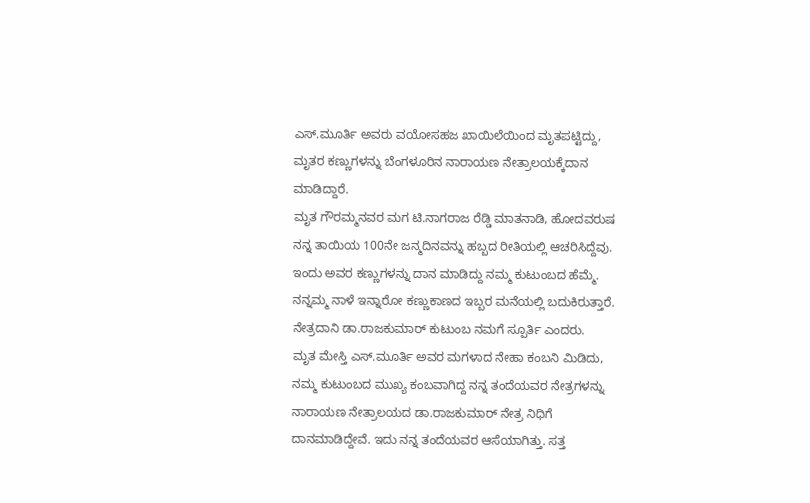ಎಸ್.ಮೂರ್ತಿ ಅವರು ವಯೋಸಹಜ ಖಾಯಿಲೆಯಿಂದ ಮೃತಪಟ್ಟಿದ್ದು, ಮೃತರ ಕಣ್ಣುಗಳನ್ನು ಬೆಂಗಳೂರಿನ ನಾರಾಯಣ ನೇತ್ರಾಲಯಕ್ಕೆದಾನ ಮಾಡಿದ್ದಾರೆ.
ಮೃತ ಗೌರಮ್ಮನವರ ಮಗ ಟಿ.ನಾಗರಾಜ ರೆಡ್ಡಿ ಮಾತನಾಡಿ, ಹೋದವರುಷ ನನ್ನ ತಾಯಿಯ 100ನೇ ಜನ್ಮದಿನವನ್ನು ಹಬ್ಬದ ರೀತಿಯಲ್ಲಿ ಆಚರಿಸಿದ್ದೆವು. ಇಂದು ಅವರ ಕಣ್ಣುಗಳನ್ನು ದಾನ ಮಾಡಿದ್ದು ನಮ್ಮ ಕುಟುಂಬದ ಹೆಮ್ಮೆ. ನನ್ನಮ್ಮ ನಾಳೆ ಇನ್ನಾರೋ ಕಣ್ಣುಕಾಣದ ಇಬ್ಬರ ಮನೆಯಲ್ಲಿ ಬದುಕಿರುತ್ತಾರೆ. ನೇತ್ರದಾನಿ ಡಾ.ರಾಜಕುಮಾರ್ ಕುಟುಂಬ ನಮಗೆ ಸ್ಪೂರ್ತಿ ಎಂದರು.
ಮೃತ ಮೇಸ್ತಿ ಎಸ್.ಮೂರ್ತಿ ಅವರ ಮಗಳಾದ ನೇಹಾ ಕಂಬನಿ ಮಿಡಿದು, ನಮ್ಮ ಕುಟುಂಬದ ಮುಖ್ಯ ಕಂಬವಾಗಿದ್ದ ನನ್ನ ತಂದೆಯವರ ನೇತ್ರಗಳನ್ನು ನಾರಾಯಣ ನೇತ್ರಾಲಯದ ಡಾ.ರಾಜಕುಮಾರ್ ನೇತ್ರ ನಿಧಿಗೆ ದಾನಮಾಡಿದ್ದೇವೆ. ಇದು ನನ್ನ ತಂದೆಯವರ ಆಸೆಯಾಗಿತ್ತು. ಸತ್ತ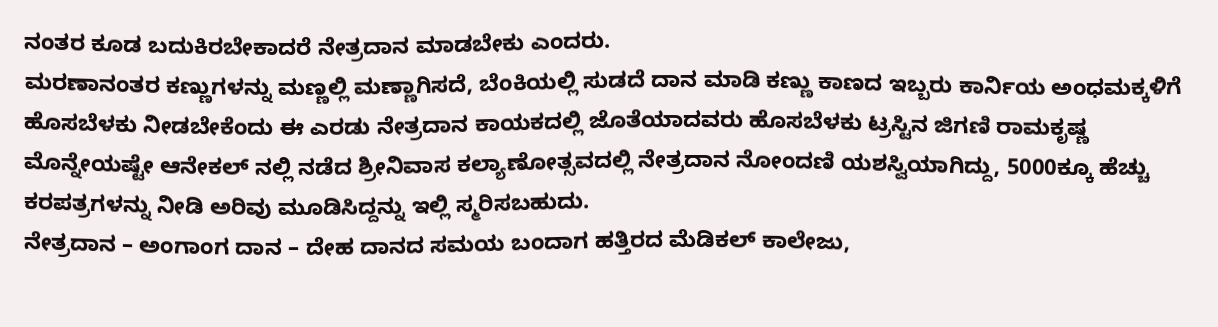ನಂತರ ಕೂಡ ಬದುಕಿರಬೇಕಾದರೆ ನೇತ್ರದಾನ ಮಾಡಬೇಕು ಎಂದರು.
ಮರಣಾನಂತರ ಕಣ್ಣುಗಳನ್ನು ಮಣ್ಣಲ್ಲಿ ಮಣ್ಣಾಗಿಸದೆ, ಬೆಂಕಿಯಲ್ಲಿ ಸುಡದೆ ದಾನ ಮಾಡಿ ಕಣ್ಣು ಕಾಣದ ಇಬ್ಬರು ಕಾರ್ನಿಯ ಅಂಧಮಕ್ಕಳಿಗೆ ಹೊಸಬೆಳಕು ನೀಡಬೇಕೆಂದು ಈ ಎರಡು ನೇತ್ರದಾನ ಕಾಯಕದಲ್ಲಿ ಜೊತೆಯಾದವರು ಹೊಸಬೆಳಕು ಟ್ರಸ್ಟಿನ ಜಿಗಣಿ ರಾಮಕೃಷ್ಣ
ಮೊನ್ನೇಯಷ್ಟೇ ಆನೇಕಲ್ ನಲ್ಲಿ ನಡೆದ ಶ್ರೀನಿವಾಸ ಕಲ್ಯಾಣೋತ್ಸವದಲ್ಲಿ ನೇತ್ರದಾನ ನೋಂದಣಿ ಯಶಸ್ವಿಯಾಗಿದ್ದು, 5000ಕ್ಕೂ ಹೆಚ್ಚು ಕರಪತ್ರಗಳನ್ನು ನೀಡಿ ಅರಿವು ಮೂಡಿಸಿದ್ದನ್ನು ಇಲ್ಲಿ ಸ್ಮರಿಸಬಹುದು.
ನೇತ್ರದಾನ – ಅಂಗಾಂಗ ದಾನ – ದೇಹ ದಾನದ ಸಮಯ ಬಂದಾಗ ಹತ್ತಿರದ ಮೆಡಿಕಲ್ ಕಾಲೇಜು,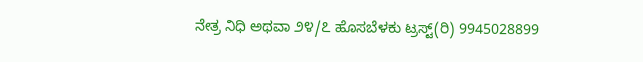ನೇತ್ರ ನಿಧಿ ಅಥವಾ ೨೪/೭ ಹೊಸಬೆಳಕು ಟ್ರಸ್ಟ್(ರಿ) 9945028899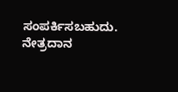ಸಂಪರ್ಕಿಸಬಹುದು.
ನೇತ್ರದಾನ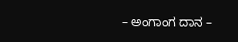– ಅಂಗಾಂಗ ದಾನ –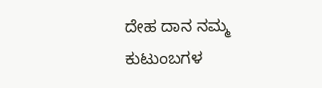ದೇಹ ದಾನ ನಮ್ಮ ಕುಟುಂಬಗಳ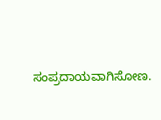ಸಂಪ್ರದಾಯವಾಗಿಸೋಣ.